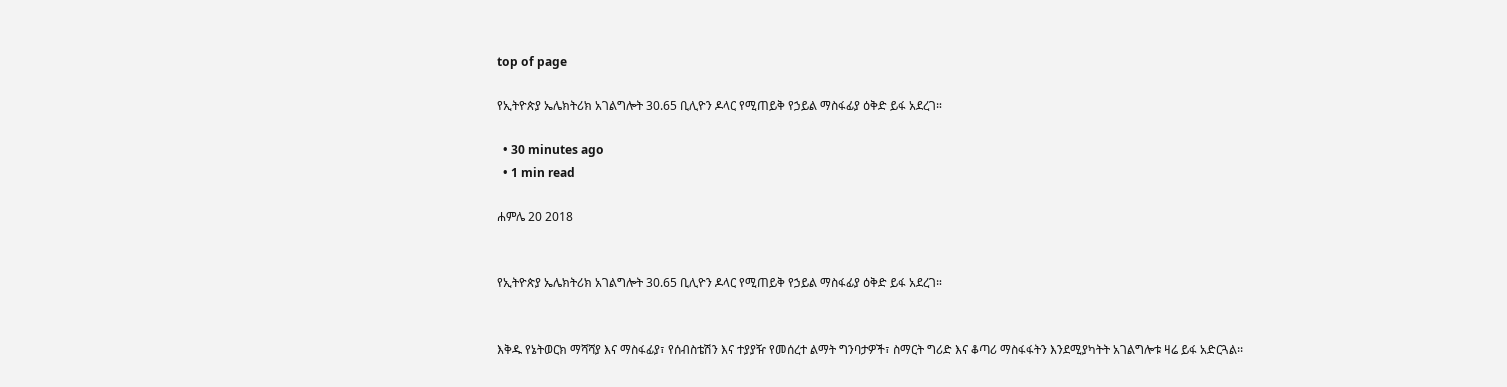top of page

የኢትዮጵያ ኤሌክትሪክ አገልግሎት 30.65 ቢሊዮን ዶላር የሚጠይቅ የኃይል ማስፋፊያ ዕቅድ ይፋ አደረገ።

  • 30 minutes ago
  • 1 min read

ሐምሌ 20 2018


የኢትዮጵያ ኤሌክትሪክ አገልግሎት 30.65 ቢሊዮን ዶላር የሚጠይቅ የኃይል ማስፋፊያ ዕቅድ ይፋ አደረገ።


እቅዱ የኔትወርክ ማሻሻያ እና ማስፋፊያ፣ የሰብስቴሽን እና ተያያዥ የመሰረተ ልማት ግንባታዎች፣ ስማርት ግሪድ እና ቆጣሪ ማስፋፋትን እንደሚያካትት አገልግሎቱ ዛሬ ይፋ አድርጓል፡፡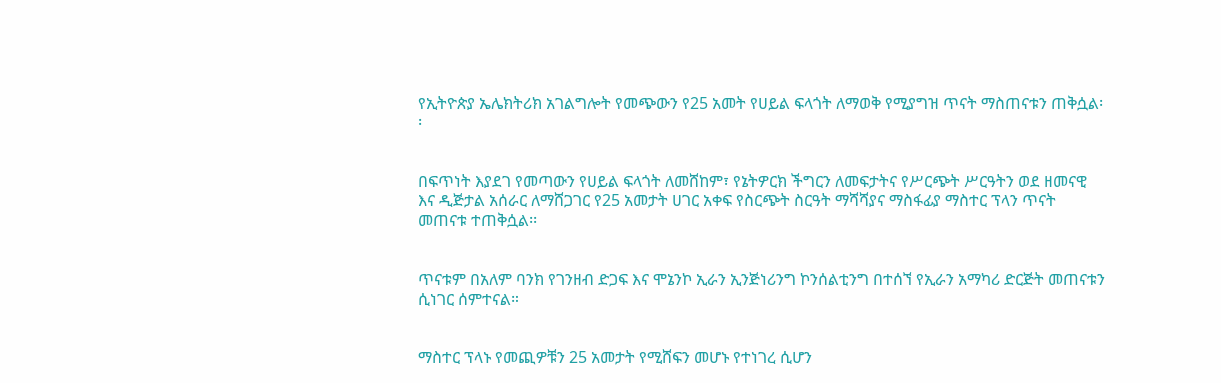የኢትዮጵያ ኤሌክትሪክ አገልግሎት የመጭውን የ25 አመት የሀይል ፍላጎት ለማወቅ የሚያግዝ ጥናት ማስጠናቱን ጠቅሷል፡፡


በፍጥነት እያደገ የመጣውን የሀይል ፍላጎት ለመሸከም፣ የኔትዎርክ ችግርን ለመፍታትና የሥርጭት ሥርዓትን ወደ ዘመናዊ እና ዲጅታል አሰራር ለማሸጋገር የ25 አመታት ሀገር አቀፍ የስርጭት ስርዓት ማሻሻያና ማስፋፊያ ማስተር ፕላን ጥናት መጠናቱ ተጠቅሷል፡፡


ጥናቱም በአለም ባንክ የገንዘብ ድጋፍ እና ሞኔንኮ ኢራን ኢንጅነሪንግ ኮንሰልቲንግ በተሰኘ የኢራን አማካሪ ድርጅት መጠናቱን ሲነገር ሰምተናል።


ማስተር ፕላኑ የመጪዎቹን 25 አመታት የሚሸፍን መሆኑ የተነገረ ሲሆን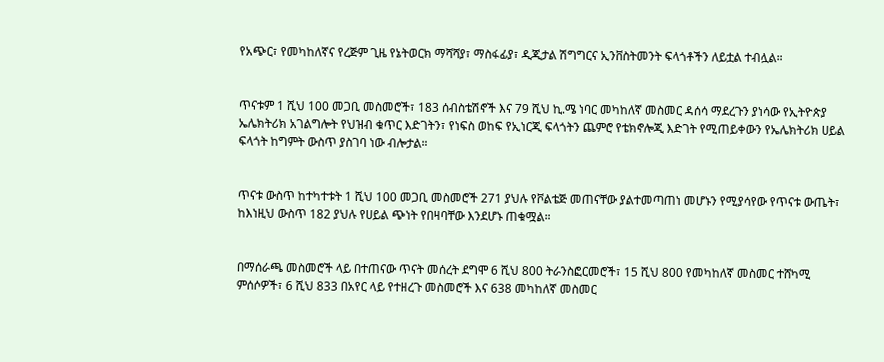የአጭር፣ የመካከለኛና የረጅም ጊዜ የኔትወርክ ማሻሻያ፣ ማስፋፊያ፣ ዲጂታል ሽግግርና ኢንቨስትመንት ፍላጎቶችን ለይቷል ተብሏል።


ጥናቱም 1 ሺህ 100 መጋቢ መስመሮች፣ 183 ሰብስቴሽኖች እና 79 ሺህ ኪ.ሜ ነባር መካከለኛ መስመር ዳሰሳ ማደረጉን ያነሳው የኢትዮጵያ ኤሌክትሪክ አገልግሎት የህዝብ ቁጥር እድገትን፣ የነፍስ ወከፍ የኢነርጂ ፍላጎትን ጨምሮ የቴክኖሎጂ እድገት የሚጠይቀውን የኤሌክትሪክ ሀይል ፍላጎት ከግምት ውስጥ ያስገባ ነው ብሎታል።


ጥናቱ ውስጥ ከተካተቱት 1 ሺህ 100 መጋቢ መስመሮች 271 ያህሉ የቮልቴጅ መጠናቸው ያልተመጣጠነ መሆኑን የሚያሳየው የጥናቱ ውጤት፣ ከእነዚህ ውስጥ 182 ያህሉ የሀይል ጭነት የበዛባቸው እንደሆኑ ጠቁሟል።


በማሰራጫ መስመሮች ላይ በተጠናው ጥናት መሰረት ደግሞ 6 ሺህ 800 ትራንስፎርመሮች፣ 15 ሺህ 800 የመካከለኛ መስመር ተሸካሚ ምሰሶዎች፣ 6 ሺህ 833 በአየር ላይ የተዘረጉ መስመሮች እና 638 መካከለኛ መስመር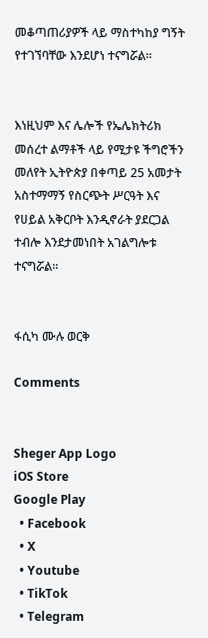መቆጣጠሪያዎች ላይ ማስተካከያ ግኝት የተገኘባቸው እንደሆነ ተናግሯል።


እነዚህም እና ሌሎች የኤሌክትሪክ መሰረተ ልማቶች ላይ የሚታዩ ችግሮችን መለየት ኢትዮጵያ በቀጣይ 25 አመታት አስተማማኝ የስርጭት ሥርዓት እና የሀይል አቅርቦት እንዲኖራት ያደርጋል ተብሎ እንደታመነበት አገልግሎቱ ተናግሯል።


ፋሲካ ሙሉ ወርቅ

Comments


Sheger App Logo
iOS Store
Google Play
  • Facebook
  • X
  • Youtube
  • TikTok
  • Telegram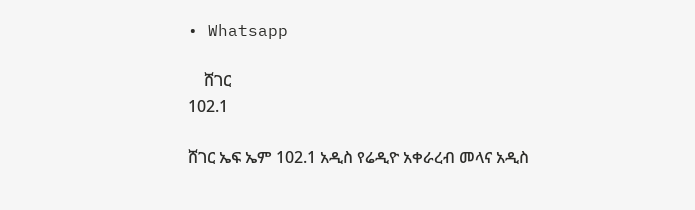• Whatsapp

    ሸገር
102.1

ሸገር ኤፍ ኤም 102.1 አዲስ የሬዲዮ አቀራረብ መላና አዲስ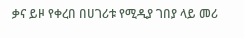ቃና ይዞ የቀረበ በሀገሪቱ የሚዲያ ገበያ ላይ መሪ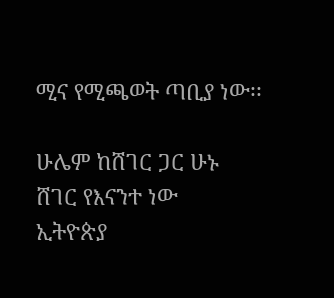ሚና የሚጫወት ጣቢያ ነው፡፡

ሁሌም ከሸገር ጋር ሁኑ
ሸገር የእናንተ ነው
ኢትዮጵያ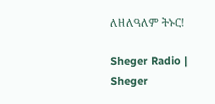ለዘለዓለም ትኑር!

Sheger Radio | Sheger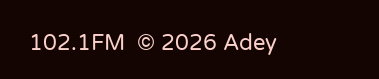102.1FM  © 2026 Adey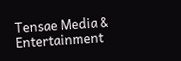Tensae Media & Entertainment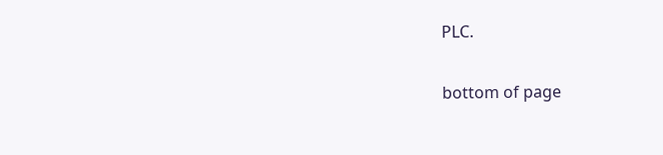PLC.

bottom of page